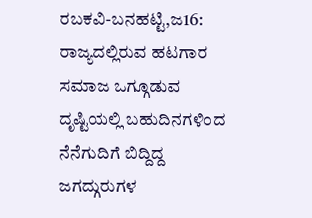ರಬಕವಿ-ಬನಹಟ್ಟಿ,ಜ16: ರಾಜ್ಯದಲ್ಲಿರುವ ಹಟಗಾರ ಸಮಾಜ ಒಗ್ಗೂಡುವ ದೃಷ್ಟಿಯಲ್ಲಿ ಬಹುದಿನಗಳಿಂದ ನೆನೆಗುದಿಗೆ ಬಿದ್ದಿದ್ದ ಜಗದ್ಗುರುಗಳ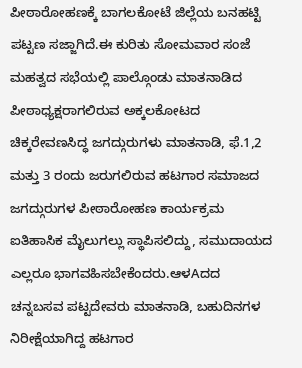ಪೀಠಾರೋಹಣಕ್ಕೆ ಬಾಗಲಕೋಟೆ ಜಿಲ್ಲೆಯ ಬನಹಟ್ಟಿ ಪಟ್ಟಣ ಸಜ್ಜಾಗಿದೆ.ಈ ಕುರಿತು ಸೋಮವಾರ ಸಂಜೆ ಮಹತ್ವದ ಸಭೆಯಲ್ಲಿ ಪಾಲ್ಗೊಂಡು ಮಾತನಾಡಿದ ಪೀಠಾಧ್ಯಕ್ಷರಾಗಲಿರುವ ಅಕ್ಕಲಕೋಟದ ಚಿಕ್ಕರೇವಣಸಿದ್ಧ ಜಗದ್ಗುರುಗಳು ಮಾತನಾಡಿ, ಫೆ.1,2 ಮತ್ತು 3 ರಂದು ಜರುಗಲಿರುವ ಹಟಗಾರ ಸಮಾಜದ ಜಗದ್ಗುರುಗಳ ಪೀಠಾರೋಹಣ ಕಾರ್ಯಕ್ರಮ ಐತಿಹಾಸಿಕ ಮೈಲುಗಲ್ಲು ಸ್ಥಾಪಿಸಲಿದ್ದು, ಸಮುದಾಯದ ಎಲ್ಲರೂ ಭಾಗವಹಿಸಬೇಕೆಂದರು.ಆಳAದದ ಚನ್ನಬಸವ ಪಟ್ಟದೇವರು ಮಾತನಾಡಿ, ಬಹುದಿನಗಳ ನಿರೀಕ್ಷೆಯಾಗಿದ್ದ ಹಟಗಾರ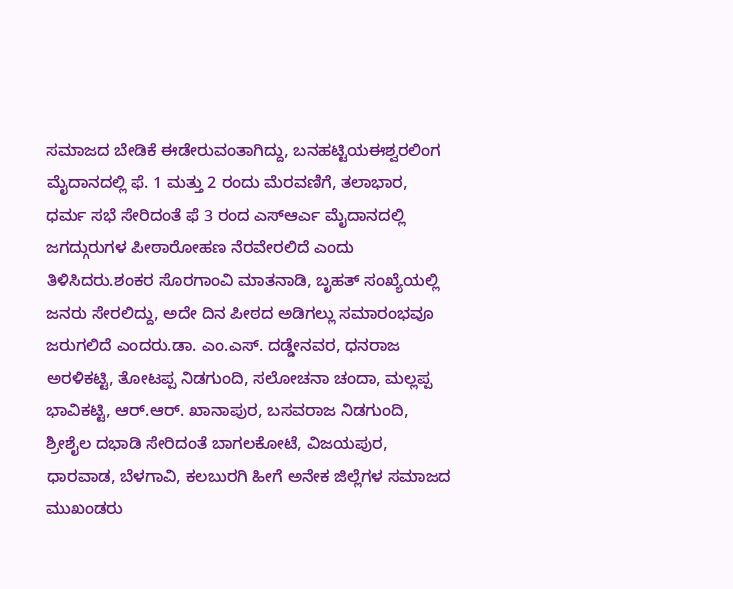ಸಮಾಜದ ಬೇಡಿಕೆ ಈಡೇರುವಂತಾಗಿದ್ದು, ಬನಹಟ್ಟಿಯಈಶ್ವರಲಿಂಗ ಮೈದಾನದಲ್ಲಿ ಫೆ. 1 ಮತ್ತು 2 ರಂದು ಮೆರವಣಿಗೆ, ತಲಾಭಾರ, ಧರ್ಮ ಸಭೆ ಸೇರಿದಂತೆ ಫೆ 3 ರಂದ ಎಸ್ಆರ್ಎ ಮೈದಾನದಲ್ಲಿ ಜಗದ್ಗುರುಗಳ ಪೀಠಾರೋಹಣ ನೆರವೇರಲಿದೆ ಎಂದು ತಿಳಿಸಿದರು.ಶಂಕರ ಸೊರಗಾಂವಿ ಮಾತನಾಡಿ, ಬೃಹತ್ ಸಂಖ್ಯೆಯಲ್ಲಿ ಜನರು ಸೇರಲಿದ್ದು, ಅದೇ ದಿನ ಪೀಠದ ಅಡಿಗಲ್ಲು ಸಮಾರಂಭವೂ ಜರುಗಲಿದೆ ಎಂದರು.ಡಾ. ಎಂ.ಎಸ್. ದಡ್ಡೇನವರ, ಧನರಾಜ ಅರಳಿಕಟ್ಟಿ, ತೋಟಪ್ಪ ನಿಡಗುಂದಿ, ಸಲೋಚನಾ ಚಂದಾ, ಮಲ್ಲಪ್ಪ ಭಾವಿಕಟ್ಟಿ, ಆರ್.ಆರ್. ಖಾನಾಪುರ, ಬಸವರಾಜ ನಿಡಗುಂದಿ, ಶ್ರೀಶೈಲ ದಭಾಡಿ ಸೇರಿದಂತೆ ಬಾಗಲಕೋಟೆ, ವಿಜಯಪುರ, ಧಾರವಾಡ, ಬೆಳಗಾವಿ, ಕಲಬುರಗಿ ಹೀಗೆ ಅನೇಕ ಜಿಲ್ಲೆಗಳ ಸಮಾಜದ ಮುಖಂಡರು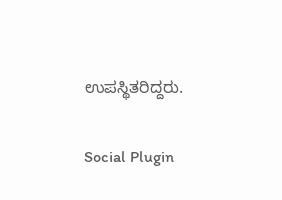ಉಪಸ್ಥಿತರಿದ್ದರು.

Social Plugin